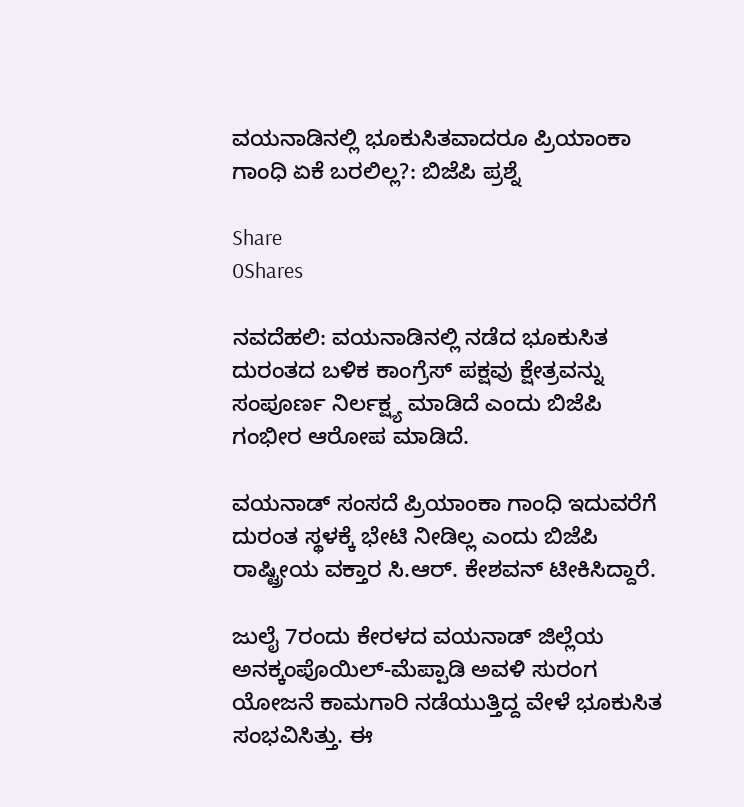ವಯನಾಡಿನಲ್ಲಿ ಭೂಕುಸಿತವಾದರೂ ಪ್ರಿಯಾಂಕಾ ಗಾಂಧಿ ಏಕೆ ಬರಲಿಲ್ಲ?: ಬಿಜೆಪಿ ಪ್ರಶ್ನೆ

Share
0Shares

ನವದೆಹಲಿ: ವಯನಾಡಿನಲ್ಲಿ ನಡೆದ ಭೂಕುಸಿತ ದುರಂತದ ಬಳಿಕ ಕಾಂಗ್ರೆಸ್ ಪಕ್ಷವು ಕ್ಷೇತ್ರವನ್ನು ಸಂಪೂರ್ಣ ನಿರ್ಲಕ್ಷ್ಯ ಮಾಡಿದೆ ಎಂದು ಬಿಜೆಪಿ ಗಂಭೀರ ಆರೋಪ ಮಾಡಿದೆ.

ವಯನಾಡ್ ಸಂಸದೆ ಪ್ರಿಯಾಂಕಾ ಗಾಂಧಿ ಇದುವರೆಗೆ ದುರಂತ ಸ್ಥಳಕ್ಕೆ ಭೇಟಿ ನೀಡಿಲ್ಲ ಎಂದು ಬಿಜೆಪಿ ರಾಷ್ಟ್ರೀಯ ವಕ್ತಾರ ಸಿ.ಆರ್. ಕೇಶವನ್ ಟೀಕಿಸಿದ್ದಾರೆ.

ಜುಲೈ 7ರಂದು ಕೇರಳದ ವಯನಾಡ್ ಜಿಲ್ಲೆಯ ಅನಕ್ಕಂಪೊಯಿಲ್-ಮೆಪ್ಪಾಡಿ ಅವಳಿ ಸುರಂಗ ಯೋಜನೆ ಕಾಮಗಾರಿ ನಡೆಯುತ್ತಿದ್ದ ವೇಳೆ ಭೂಕುಸಿತ ಸಂಭವಿಸಿತ್ತು. ಈ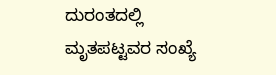ದುರಂತದಲ್ಲಿ ಮೃತಪಟ್ಟವರ ಸಂಖ್ಯೆ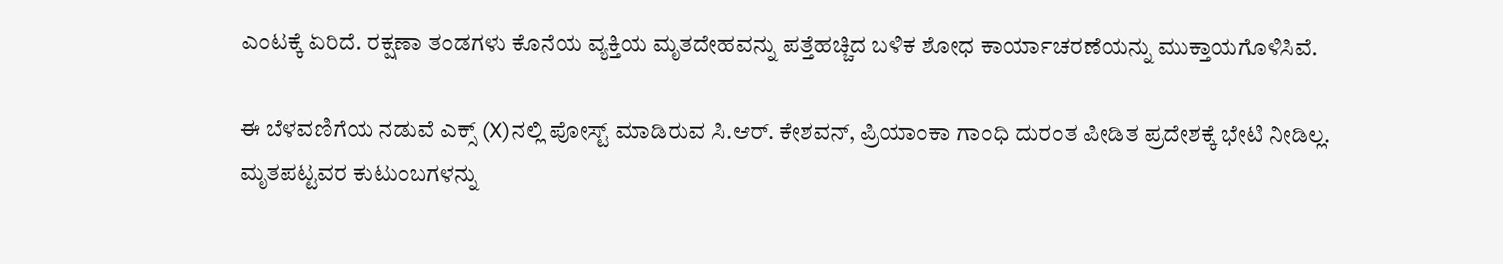ಎಂಟಕ್ಕೆ ಏರಿದೆ. ರಕ್ಷಣಾ ತಂಡಗಳು ಕೊನೆಯ ವ್ಯಕ್ತಿಯ ಮೃತದೇಹವನ್ನು ಪತ್ತೆಹಚ್ಚಿದ ಬಳಿಕ ಶೋಧ ಕಾರ್ಯಾಚರಣೆಯನ್ನು ಮುಕ್ತಾಯಗೊಳಿಸಿವೆ.

ಈ ಬೆಳವಣಿಗೆಯ ನಡುವೆ ಎಕ್ಸ್‌ (X)ನಲ್ಲಿ ಪೋಸ್ಟ್ ಮಾಡಿರುವ ಸಿ.ಆರ್. ಕೇಶವನ್, ಪ್ರಿಯಾಂಕಾ ಗಾಂಧಿ ದುರಂತ ಪೀಡಿತ ಪ್ರದೇಶಕ್ಕೆ ಭೇಟಿ ನೀಡಿಲ್ಲ. ಮೃತಪಟ್ಟವರ ಕುಟುಂಬಗಳನ್ನು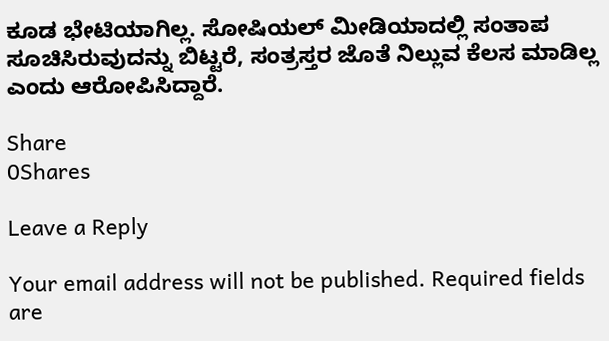ಕೂಡ ಭೇಟಿಯಾಗಿಲ್ಲ. ಸೋಷಿಯಲ್‌ ಮೀಡಿಯಾದಲ್ಲಿ ಸಂತಾಪ ಸೂಚಿಸಿರುವುದನ್ನು ಬಿಟ್ಟರೆ, ಸಂತ್ರಸ್ತರ ಜೊತೆ ನಿಲ್ಲುವ ಕೆಲಸ ಮಾಡಿಲ್ಲ ಎಂದು ಆರೋಪಿಸಿದ್ದಾರೆ.

Share
0Shares

Leave a Reply

Your email address will not be published. Required fields are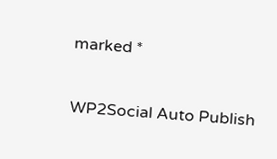marked *

WP2Social Auto Publish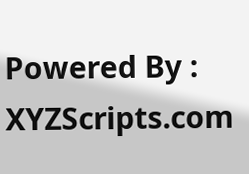Powered By : XYZScripts.com